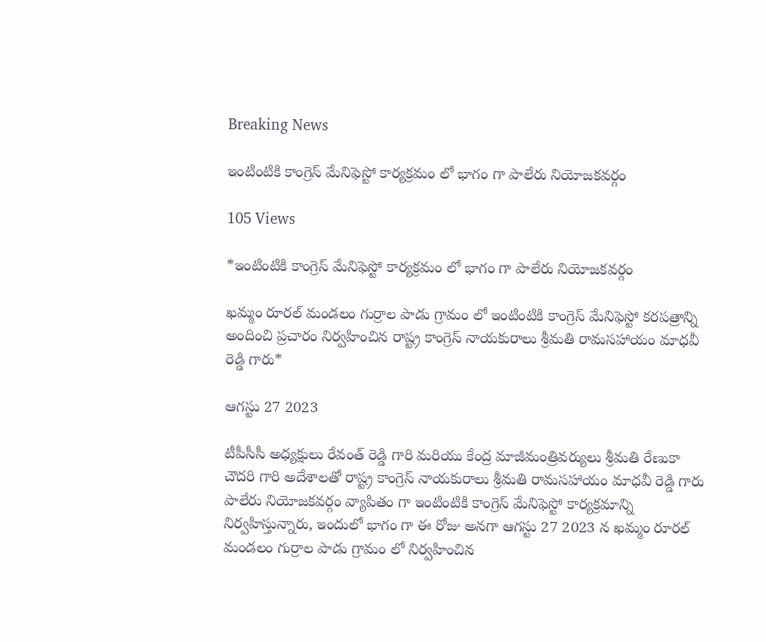Breaking News

ఇంటింటికి కాంగ్రెస్ మేనిఫెస్టో కార్యక్రమం లో భాగం గా పాలేరు నియోజకవర్గం

105 Views

*ఇంటింటికి కాంగ్రెస్ మేనిఫెస్టో కార్యక్రమం లో భాగం గా పాలేరు నియోజకవర్గం

ఖమ్మం రూరల్ మండలం గుర్రాల పాడు గ్రామం లో ఇంటింటికి కాంగ్రెస్ మేనిఫెస్టో కరపత్రాన్ని అందించి ప్రచారం నిర్వహించిన రాష్ట్ర కాంగ్రెస్ నాయకురాలు శ్రీమతి రామసహాయం మాధవీ రెడ్డి గారు*

ఆగస్టు 27 2023

టీపీసీసీ అధ్యక్షులు రేవంత్ రెడ్డి గారి మరియు కేంద్ర మాజీమంత్రివర్యులు శ్రీమతి రేణుకా చౌదరి గారి అదేశాలతో రాష్ట్ర కాంగ్రెస్ నాయకురాలు శ్రీమతి రామసహాయం మాధవీ రెడ్డి గారు పాలేరు నియోజకవర్గం వ్యాపితం గా ఇంటింటికి కాంగ్రెస్ మేనిఫెస్టో కార్యక్రమాన్ని నిర్వహిస్తున్నారు, ఇందులో భాగం గా ఈ రోజు అనగా ఆగస్టు 27 2023 న ఖమ్మం రూరల్ మండలం గుర్రాల పాడు గ్రామం లో నిర్వహించిన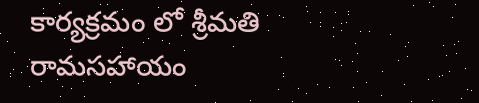కార్యక్రమం లో శ్రీమతి రామసహాయం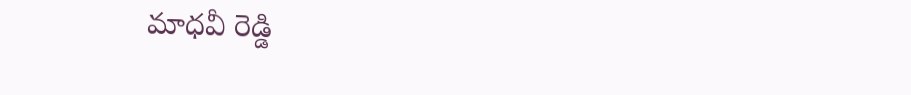మాధవీ రెడ్డి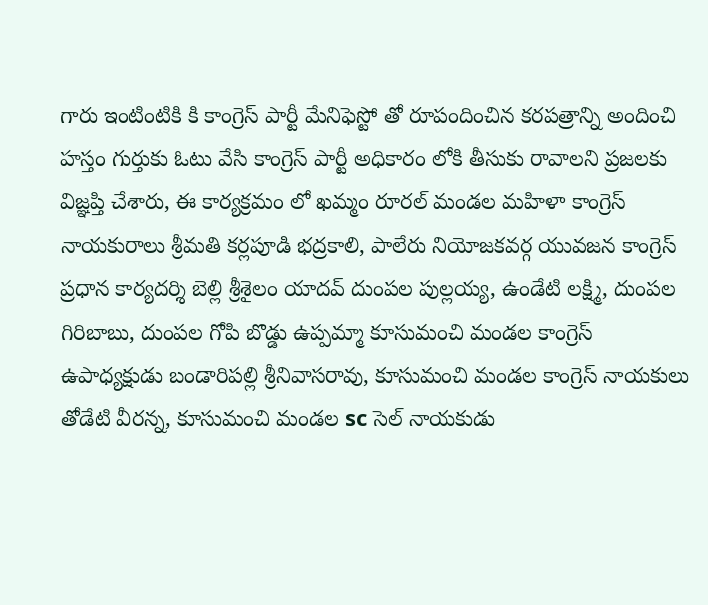గారు ఇంటింటికి కి కాంగ్రెస్ పార్టీ మేనిఫెస్టో తో రూపందించిన కరపత్రాన్ని అందించి హస్తం గుర్తుకు ఓటు వేసి కాంగ్రెస్ పార్టీ అధికారం లోకి తీసుకు రావాలని ప్రజలకు విజ్ఞప్తి చేశారు, ఈ కార్యక్రమం లో ఖమ్మం రూరల్ మండల మహిళా కాంగ్రెస్ నాయకురాలు శ్రీమతి కర్లపూడి భద్రకాలి, పాలేరు నియోజకవర్గ యువజన కాంగ్రెస్ ప్రధాన కార్యదర్శి బెల్లి శ్రీశైలం యాదవ్ దుంపల పుల్లయ్య, ఉండేటి లక్ష్మి, దుంపల గిరిబాబు, దుంపల గోపి బొడ్డు ఉప్పమ్మా కూసుమంచి మండల కాంగ్రెస్ ఉపాధ్యక్షుడు బండారిపల్లి శ్రీనివాసరావు, కూసుమంచి మండల కాంగ్రెస్ నాయకులు తోడేటి వీరన్న, కూసుమంచి మండల sc సెల్ నాయకుడు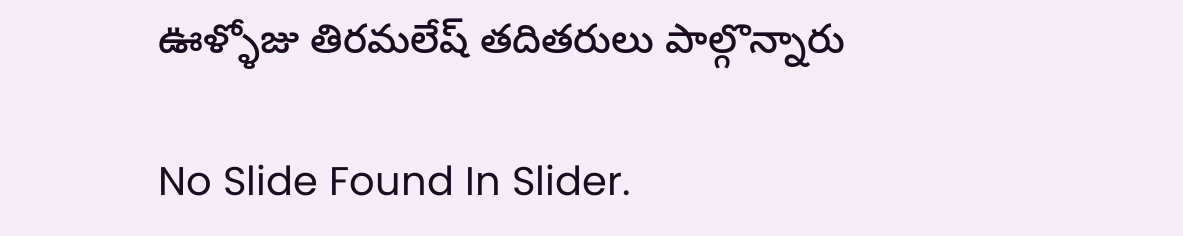ఊళ్ళోజు తిరమలేష్ తదితరులు పాల్గొన్నారు

No Slide Found In Slider.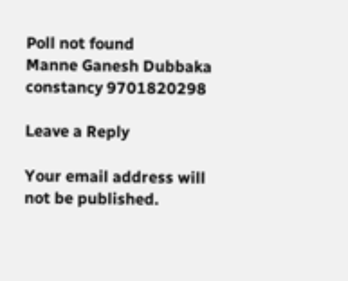Poll not found
Manne Ganesh Dubbaka constancy 9701820298

Leave a Reply

Your email address will not be published.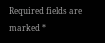Required fields are marked *